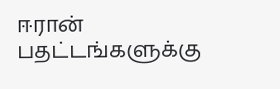ஈரான் பதட்டங்களுக்கு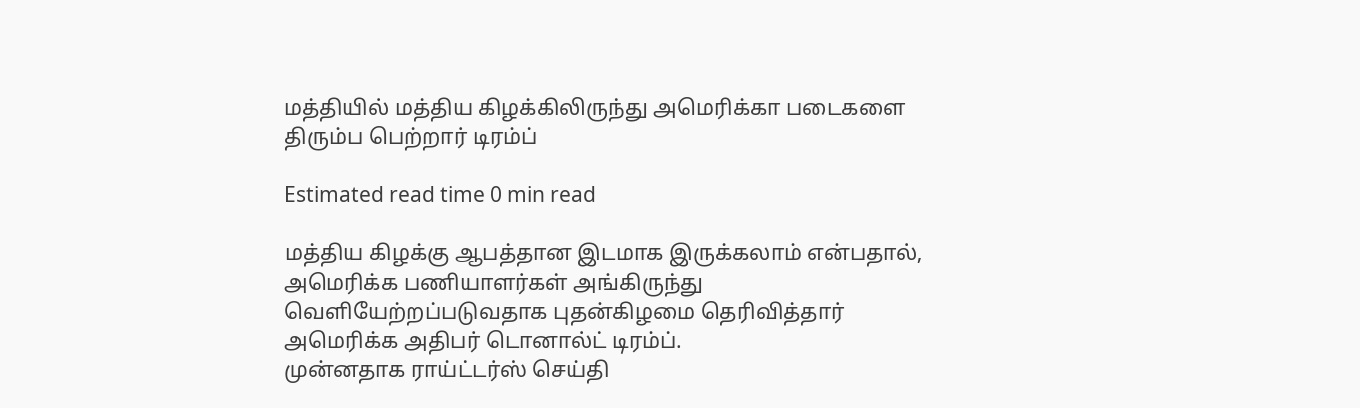மத்தியில் மத்திய கிழக்கிலிருந்து அமெரிக்கா படைகளை திரும்ப பெற்றார் டிரம்ப்

Estimated read time 0 min read

மத்திய கிழக்கு ஆபத்தான இடமாக இருக்கலாம் என்பதால், அமெரிக்க பணியாளர்கள் அங்கிருந்து வெளியேற்றப்படுவதாக புதன்கிழமை தெரிவித்தார் அமெரிக்க அதிபர் டொனால்ட் டிரம்ப்.
முன்னதாக ராய்ட்டர்ஸ் செய்தி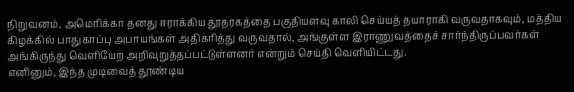நிறுவனம், அமெரிக்கா தனது ஈராக்கிய தூதரகத்தை பகுதியளவு காலி செய்யத் தயாராகி வருவதாகவும், மத்திய கிழக்கில் பாதுகாப்பு அபாயங்கள் அதிகரித்து வருவதால், அங்குள்ள இராணுவத்தைச் சார்ந்திருப்பவர்கள் அங்கிருந்து வெளியேற அறிவுறுத்தப்பட்டுள்ளனர் என்றும் செய்தி வெளியிட்டது.
எனினும், இந்த முடிவைத் தூண்டிய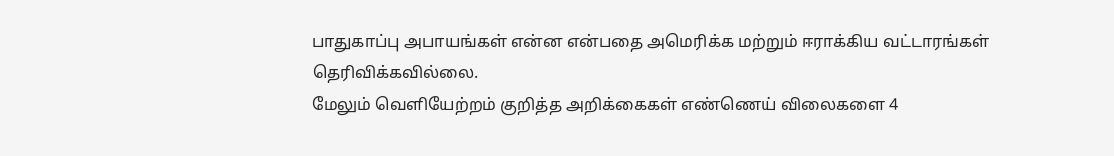பாதுகாப்பு அபாயங்கள் என்ன என்பதை அமெரிக்க மற்றும் ஈராக்கிய வட்டாரங்கள் தெரிவிக்கவில்லை.
மேலும் வெளியேற்றம் குறித்த அறிக்கைகள் எண்ணெய் விலைகளை 4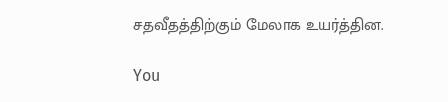சதவீதத்திற்கும் மேலாக உயர்த்தின.

You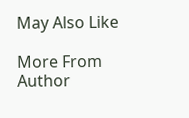May Also Like

More From Author